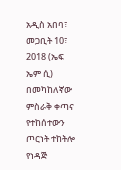አዲስ አበባ፣ መጋቢት 10፣ 2018 (ኤፍ ኤም ሲ) በመካከለኛው ምስራቅ ቀጣና የተከሰተውን ጦርነት ተከትሎ የነዳጅ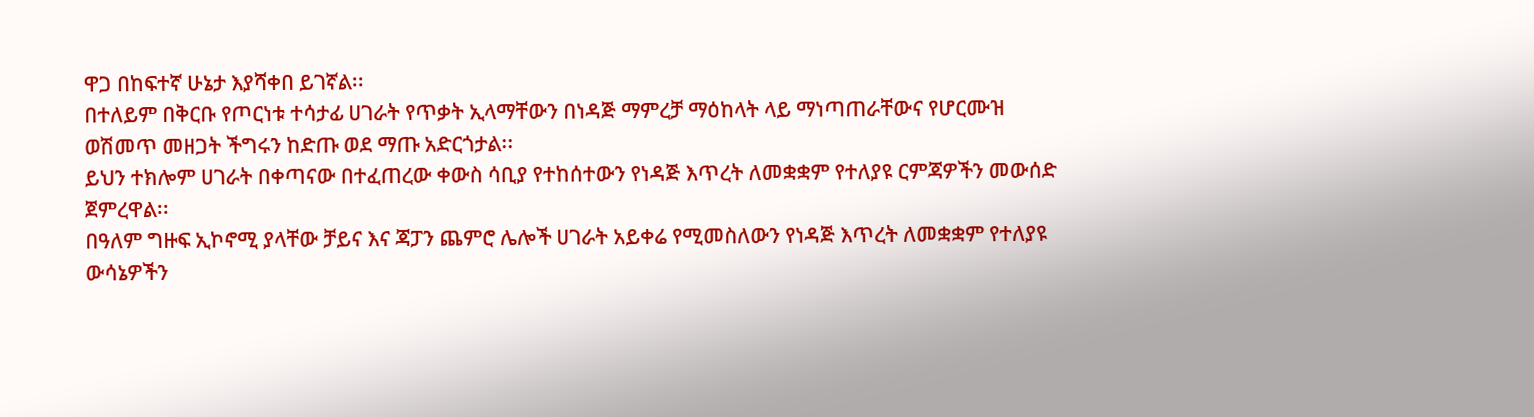ዋጋ በከፍተኛ ሁኔታ እያሻቀበ ይገኛል፡፡
በተለይም በቅርቡ የጦርነቱ ተሳታፊ ሀገራት የጥቃት ኢላማቸውን በነዳጅ ማምረቻ ማዕከላት ላይ ማነጣጠራቸውና የሆርሙዝ ወሽመጥ መዘጋት ችግሩን ከድጡ ወደ ማጡ አድርጎታል፡፡
ይህን ተክሎም ሀገራት በቀጣናው በተፈጠረው ቀውስ ሳቢያ የተከሰተውን የነዳጅ እጥረት ለመቋቋም የተለያዩ ርምጃዎችን መውሰድ ጀምረዋል፡፡
በዓለም ግዙፍ ኢኮኖሚ ያላቸው ቻይና እና ጃፓን ጨምሮ ሌሎች ሀገራት አይቀሬ የሚመስለውን የነዳጅ እጥረት ለመቋቋም የተለያዩ ውሳኔዎችን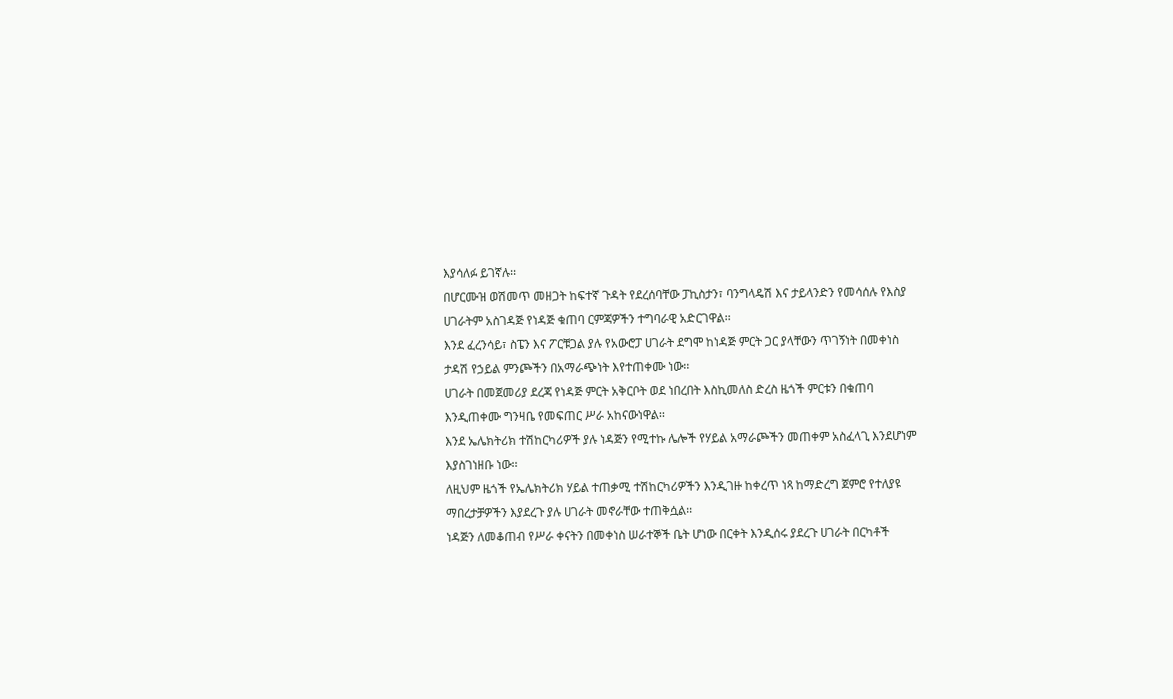እያሳለፉ ይገኛሉ፡፡
በሆርሙዝ ወሽመጥ መዘጋት ከፍተኛ ጉዳት የደረሰባቸው ፓኪስታን፣ ባንግላዴሽ እና ታይላንድን የመሳሰሉ የእስያ ሀገራትም አስገዳጅ የነዳጅ ቁጠባ ርምጃዎችን ተግባራዊ አድርገዋል፡፡
እንደ ፈረንሳይ፣ ስፔን እና ፖርቹጋል ያሉ የአውሮፓ ሀገራት ደግሞ ከነዳጅ ምርት ጋር ያላቸውን ጥገኝነት በመቀነስ ታዳሽ የኃይል ምንጮችን በአማራጭነት እየተጠቀሙ ነው፡፡
ሀገራት በመጀመሪያ ደረጃ የነዳጅ ምርት አቅርቦት ወደ ነበረበት እስኪመለስ ድረስ ዜጎች ምርቱን በቁጠባ እንዲጠቀሙ ግንዛቤ የመፍጠር ሥራ አከናውነዋል፡፡
እንደ ኤሌክትሪክ ተሽከርካሪዎች ያሉ ነዳጅን የሚተኩ ሌሎች የሃይል አማራጮችን መጠቀም አስፈላጊ እንደሆነም እያስገነዘቡ ነው፡፡
ለዚህም ዜጎች የኤሌክትሪክ ሃይል ተጠቃሚ ተሽከርካሪዎችን እንዲገዙ ከቀረጥ ነጻ ከማድረግ ጀምሮ የተለያዩ ማበረታቻዎችን እያደረጉ ያሉ ሀገራት መኖራቸው ተጠቅሷል፡፡
ነዳጅን ለመቆጠብ የሥራ ቀናትን በመቀነስ ሠራተኞች ቤት ሆነው በርቀት እንዲሰሩ ያደረጉ ሀገራት በርካቶች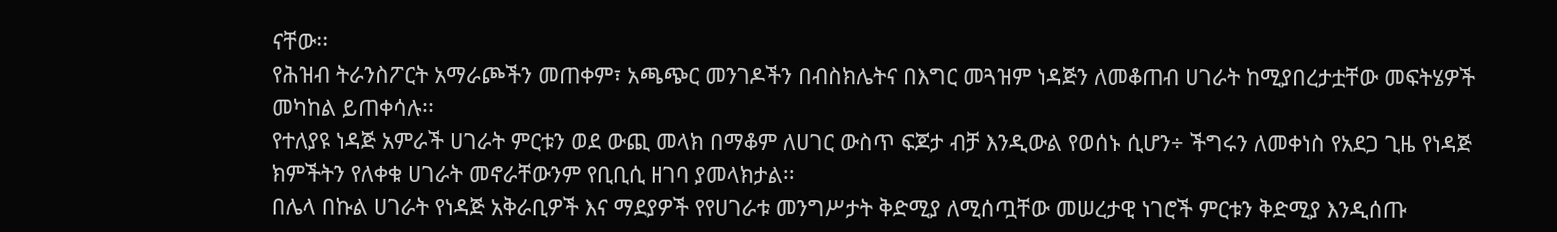ናቸው፡፡
የሕዝብ ትራንስፖርት አማራጮችን መጠቀም፣ አጫጭር መንገዶችን በብስክሌትና በእግር መጓዝም ነዳጅን ለመቆጠብ ሀገራት ከሚያበረታቷቸው መፍትሄዎች መካከል ይጠቀሳሉ፡፡
የተለያዩ ነዳጅ አምራች ሀገራት ምርቱን ወደ ውጪ መላክ በማቆም ለሀገር ውስጥ ፍጆታ ብቻ እንዲውል የወሰኑ ሲሆን÷ ችግሩን ለመቀነስ የአደጋ ጊዜ የነዳጅ ክምችትን የለቀቁ ሀገራት መኖራቸውንም የቢቢሲ ዘገባ ያመላክታል፡፡
በሌላ በኩል ሀገራት የነዳጅ አቅራቢዎች እና ማደያዎች የየሀገራቱ መንግሥታት ቅድሚያ ለሚሰጧቸው መሠረታዊ ነገሮች ምርቱን ቅድሚያ እንዲሰጡ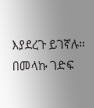እያደረጉ ይገኛሉ፡፡
በመላኩ ገድፍ